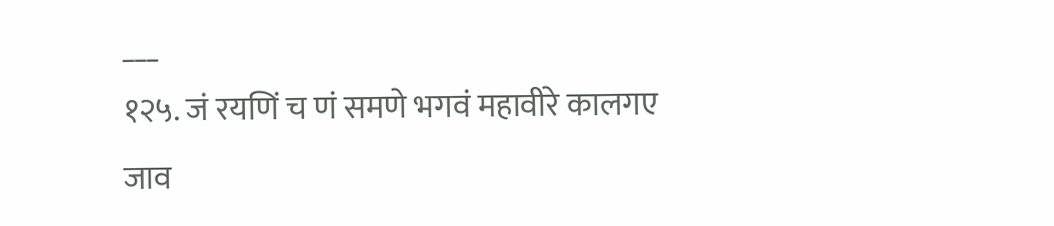___
१२५. जं रयणिं च णं समणे भगवं महावीरे कालगए जाव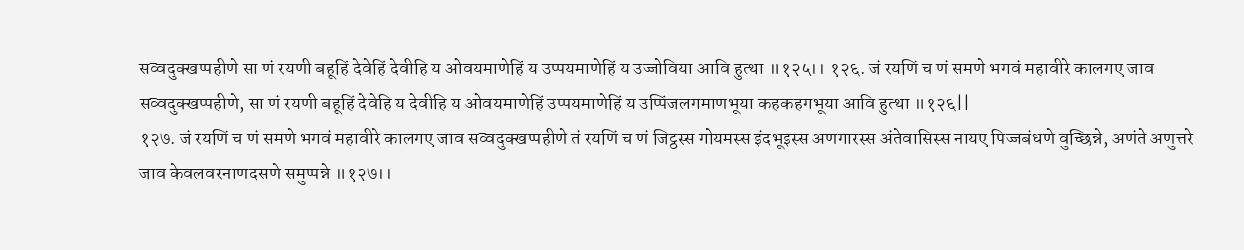सव्वदुक्खप्पहीणे सा णं रयणी बहूहिं देवेहिं देवीहि य ओवयमाणेहिं य उप्पयमाणेहिं य उज्जोविया आवि हुत्था ॥१२५।। १२६. जं रयणिं च णं समणे भगवं महावीरे कालगए जाव सव्वदुक्खप्पहीणे, सा णं रयणी बहूहिं देवेहि य देवीहि य ओवयमाणेहिं उप्पयमाणेहिं य उप्पिंजलगमाणभूया कहकहगभूया आवि हुत्था ॥१२६||
१२७. जं रयणिं च णं समणे भगवं महावीरे कालगए जाव सव्वदुक्खप्पहीणे तं रयणिं च णं जिट्ठस्स गोयमस्स इंदभूइस्स अणगारस्स अंतेवासिस्स नायए पिज्जबंधणे वुच्छिन्ने, अणंते अणुत्तरे जाव केवलवरनाणदसणे समुप्पन्ने ॥१२७।।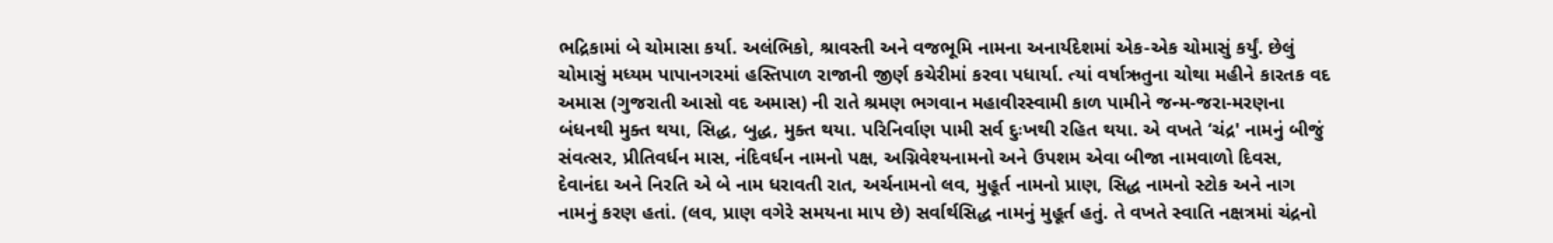ભદ્રિકામાં બે ચોમાસા કર્યા. અલંભિકો, શ્રાવસ્તી અને વજભૂમિ નામના અનાર્યદેશમાં એક-એક ચોમાસું કર્યું. છેલું ચોમાસું મધ્યમ પાપાનગરમાં હસ્તિપાળ રાજાની જીર્ણ કચેરીમાં કરવા પધાર્યા. ત્યાં વર્ષાઋતુના ચોથા મહીને કારતક વદ અમાસ (ગુજરાતી આસો વદ અમાસ) ની રાતે શ્રમણ ભગવાન મહાવીરસ્વામી કાળ પામીને જન્મ-જરા-મરણના બંધનથી મુક્ત થયા, સિદ્ધ, બુદ્ધ, મુક્ત થયા. પરિનિર્વાણ પામી સર્વ દુઃખથી રહિત થયા. એ વખતે ‘ચંદ્ર' નામનું બીજું સંવત્સર, પ્રીતિવર્ધન માસ, નંદિવર્ધન નામનો પક્ષ, અગ્નિવેશ્યનામનો અને ઉપશમ એવા બીજા નામવાળો દિવસ, દેવાનંદા અને નિરતિ એ બે નામ ધરાવતી રાત, અર્ચનામનો લવ, મુહૂર્ત નામનો પ્રાણ, સિદ્ધ નામનો સ્ટોક અને નાગ નામનું કરણ હતાં. (લવ, પ્રાણ વગેરે સમયના માપ છે) સર્વાર્થસિદ્ધ નામનું મુહૂર્ત હતું. તે વખતે સ્વાતિ નક્ષત્રમાં ચંદ્રનો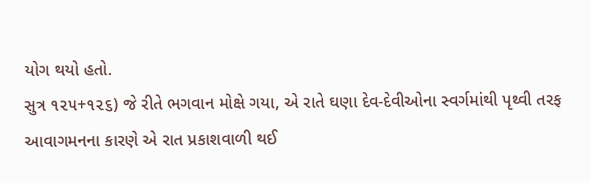યોગ થયો હતો.
સુત્ર ૧૨૫+૧૨૬) જે રીતે ભગવાન મોક્ષે ગયા, એ રાતે ઘણા દેવ-દેવીઓના સ્વર્ગમાંથી પૃથ્વી તરફ આવાગમનના કારણે એ રાત પ્રકાશવાળી થઈ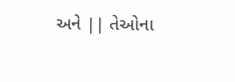અને || તેઓના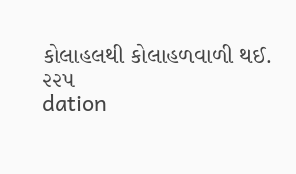કોલાહલથી કોલાહળવાળી થઈ.
૨૨૫
dation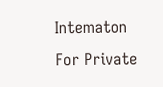Intematon
For Private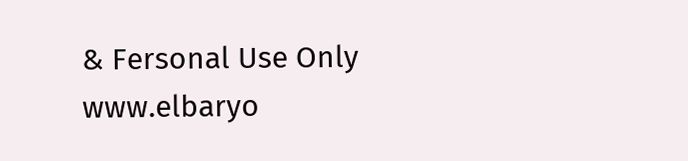& Fersonal Use Only
www.elbaryo